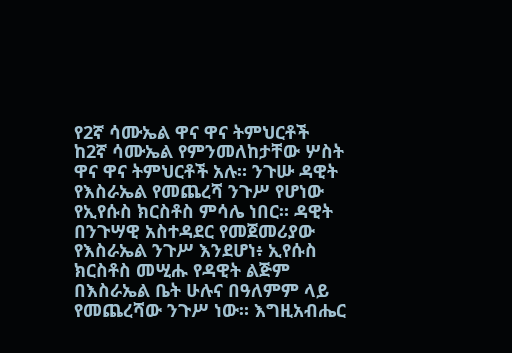የ2ኛ ሳሙኤል ዋና ዋና ትምህርቶች
ከ2ኛ ሳሙኤል የምንመለከታቸው ሦስት ዋና ዋና ትምህርቶች አሉ። ንጉሡ ዳዊት የእስራኤል የመጨረሻ ንጉሥ የሆነው የኢየሱስ ክርስቶስ ምሳሌ ነበር። ዳዊት በንጉሣዊ አስተዳደር የመጀመሪያው የእስራኤል ንጉሥ እንደሆነ፥ ኢየሱስ ክርስቶስ መሢሑ የዳዊት ልጅም በእስራኤል ቤት ሁሉና በዓለምም ላይ የመጨረሻው ንጉሥ ነው። እግዚአብሔር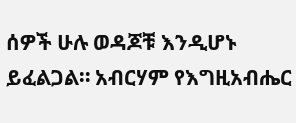ሰዎች ሁሉ ወዳጆቹ እንዲሆኑ ይፈልጋል። አብርሃም የእግዚአብሔር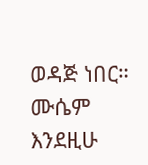ወዳጅ ነበር። ሙሴም እንደዚሁ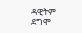ዳዊትም ደግሞ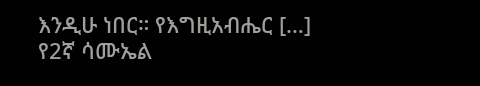እንዲሁ ነበር። የእግዚአብሔር […]
የ2ኛ ሳሙኤል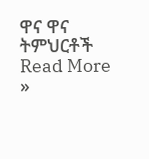ዋና ዋና ትምህርቶች Read More »